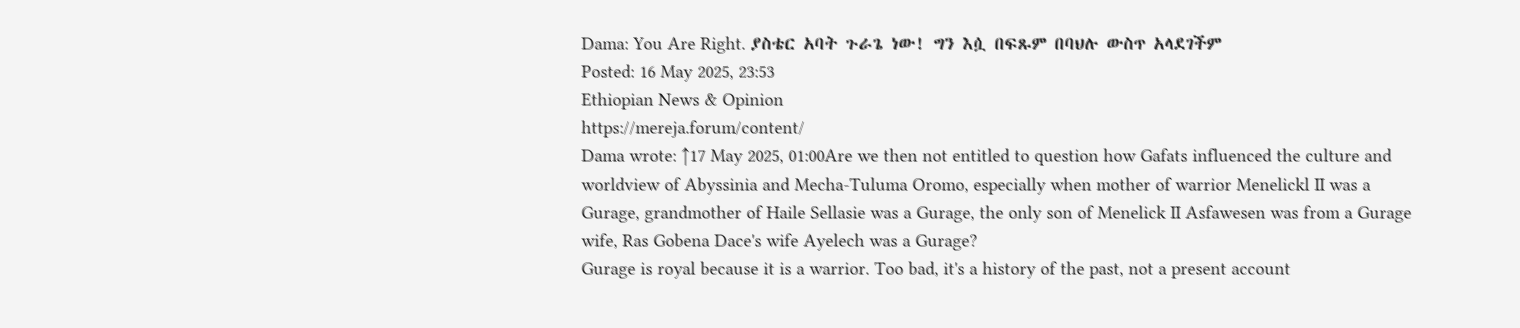Dama: You Are Right. ያስቴር አባት ጉራጌ ነው! ግን እሷ በፍጹም በባህሉ ውስጥ አላደገችም
Posted: 16 May 2025, 23:53
Ethiopian News & Opinion
https://mereja.forum/content/
Dama wrote: ↑17 May 2025, 01:00Are we then not entitled to question how Gafats influenced the culture and worldview of Abyssinia and Mecha-Tuluma Oromo, especially when mother of warrior Menelickl II was a Gurage, grandmother of Haile Sellasie was a Gurage, the only son of Menelick II Asfawesen was from a Gurage wife, Ras Gobena Dace's wife Ayelech was a Gurage?
Gurage is royal because it is a warrior. Too bad, it's a history of the past, not a present account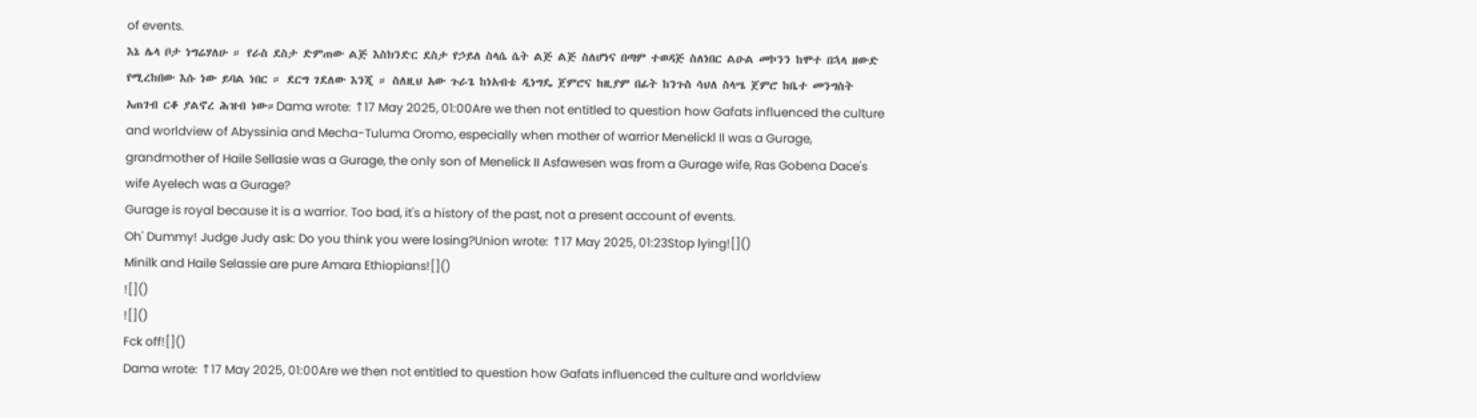of events.
እኔ ሌላ ቦታ ነግሬሃለሁ ። የራስ ደስታ ድምጠው ልጅ እስክንድር ደስታ የኃይለ ስላሴ ሴት ልጅ ልጅ ስለሆነና በጣም ተወዳጅ ስለነበር ልዑል መኮንን ከሞተ በኋላ ዘውድ የሚረከበው እሱ ነው ይባል ነበር ። ደርግ ገደለው እንጂ ። ስለዚህ አው ጉራጌ ከነአብቴ ዲነግዴ ጀምሮና ከዚያም በፊት ከንጉስ ሳህለ ስላሤ ጀምሮ ከቤተ መንግስት አጠገብ ርቆ ያልኖረ ሕዝብ ነው።Dama wrote: ↑17 May 2025, 01:00Are we then not entitled to question how Gafats influenced the culture and worldview of Abyssinia and Mecha-Tuluma Oromo, especially when mother of warrior Menelickl II was a Gurage, grandmother of Haile Sellasie was a Gurage, the only son of Menelick II Asfawesen was from a Gurage wife, Ras Gobena Dace's wife Ayelech was a Gurage?
Gurage is royal because it is a warrior. Too bad, it's a history of the past, not a present account of events.
Oh' Dummy! Judge Judy ask: Do you think you were losing?Union wrote: ↑17 May 2025, 01:23Stop lying![]()
Minilk and Haile Selassie are pure Amara Ethiopians![]()
![]()
![]()
Fck off![]()
Dama wrote: ↑17 May 2025, 01:00Are we then not entitled to question how Gafats influenced the culture and worldview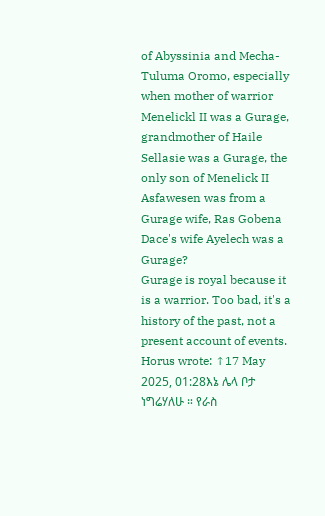of Abyssinia and Mecha-Tuluma Oromo, especially when mother of warrior Menelickl II was a Gurage, grandmother of Haile Sellasie was a Gurage, the only son of Menelick II Asfawesen was from a Gurage wife, Ras Gobena Dace's wife Ayelech was a Gurage?
Gurage is royal because it is a warrior. Too bad, it's a history of the past, not a present account of events.
Horus wrote: ↑17 May 2025, 01:28እኔ ሌላ ቦታ ነግሬሃለሁ ። የራስ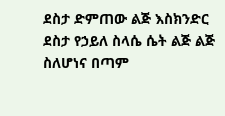ደስታ ድምጠው ልጅ እስክንድር ደስታ የኃይለ ስላሴ ሴት ልጅ ልጅ ስለሆነና በጣም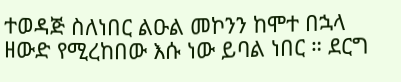ተወዳጅ ስለነበር ልዑል መኮንን ከሞተ በኋላ ዘውድ የሚረከበው እሱ ነው ይባል ነበር ። ደርግ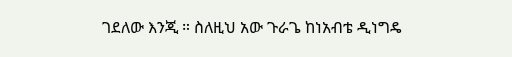ገደለው እንጂ ። ስለዚህ አው ጉራጌ ከነአብቴ ዲነግዴ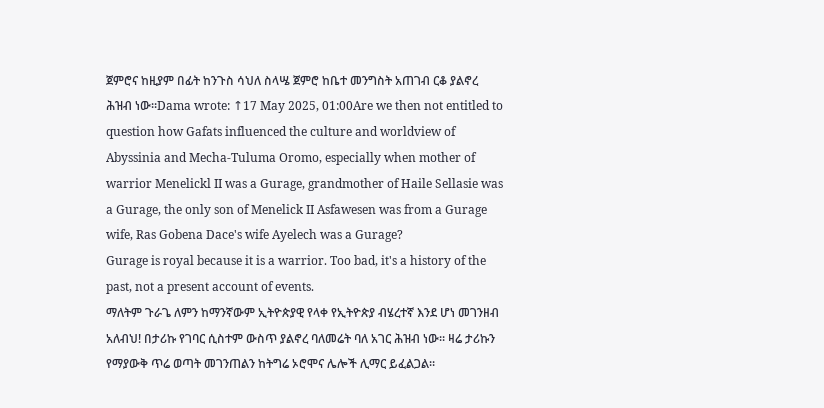ጀምሮና ከዚያም በፊት ከንጉስ ሳህለ ስላሤ ጀምሮ ከቤተ መንግስት አጠገብ ርቆ ያልኖረ ሕዝብ ነው።Dama wrote: ↑17 May 2025, 01:00Are we then not entitled to question how Gafats influenced the culture and worldview of Abyssinia and Mecha-Tuluma Oromo, especially when mother of warrior Menelickl II was a Gurage, grandmother of Haile Sellasie was a Gurage, the only son of Menelick II Asfawesen was from a Gurage wife, Ras Gobena Dace's wife Ayelech was a Gurage?
Gurage is royal because it is a warrior. Too bad, it's a history of the past, not a present account of events.
ማለትም ጉራጌ ለምን ከማንኛውም ኢትዮጵያዊ የላቀ የኢትዮጵያ ብሄረተኛ እንደ ሆነ መገንዘብ አለብህ! በታሪኩ የገባር ሲስተም ውስጥ ያልኖረ ባለመሬት ባለ አገር ሕዝብ ነው። ዛሬ ታሪኩን የማያውቅ ጥሬ ወጣት መገንጠልን ከትግሬ ኦሮሞና ሌሎች ሊማር ይፈልጋል።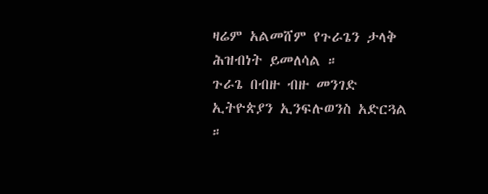ዛሬም አልመሸም የጉራጌን ታላቅ ሕዝብነት ይመለሳል ።
ጉራጌ በብዙ ብዙ መንገድ ኢትዮጵያን ኢንፍሉወንስ አድርጓል ።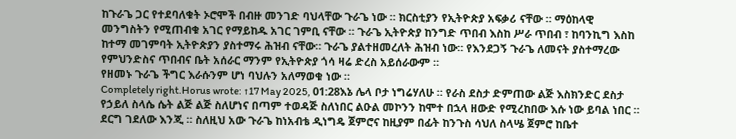ከጉራጌ ጋር የተደባለቁት ኦሮሞች በብዙ መንገድ ባህላቸው ጉራጌ ነው ። ክርስቲያን የኢትዮጵያ አፍቃሪ ናቸው ። ማዕከላዊ መንግስትን የሚጠብቁ አገር የማይከዱ አገር ገምቢ ናቸው ። ጉራጌ ኢትዮጵያ ከንግድ ጥበብ እስከ ሥራ ጥበብ ፣ ከባንኪግ እስከ ከተማ መገምባት ኢትዮጵያን ያስተማሩ ሕዝብ ናቸው። ጉራጌ ያልተዘመረለት ሕዝብ ነው። የእንደጋኝ ጉራጌ ለመናት ያስተማረው የምህንድስና ጥበብና ቤት አሰራር ማንም የኢትዮጵያ ጎሳ ዛሬ ድረስ አይሰራውም ።
የዘመኑ ጉራጌ ችግር እራሱንም ሆነ ባህሉን አለማወቁ ነው ።
Completely right.Horus wrote: ↑17 May 2025, 01:28እኔ ሌላ ቦታ ነግሬሃለሁ ። የራስ ደስታ ድምጠው ልጅ እስክንድር ደስታ የኃይለ ስላሴ ሴት ልጅ ልጅ ስለሆነና በጣም ተወዳጅ ስለነበር ልዑል መኮንን ከሞተ በኋላ ዘውድ የሚረከበው እሱ ነው ይባል ነበር ። ደርግ ገደለው እንጂ ። ስለዚህ አው ጉራጌ ከነአብቴ ዲነግዴ ጀምሮና ከዚያም በፊት ከንጉስ ሳህለ ስላሤ ጀምሮ ከቤተ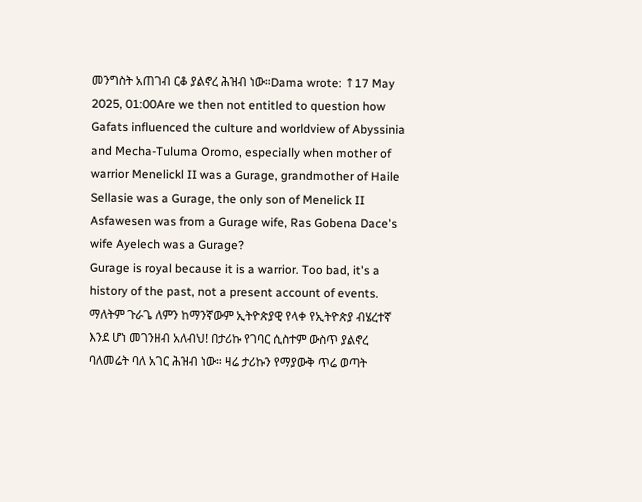መንግስት አጠገብ ርቆ ያልኖረ ሕዝብ ነው።Dama wrote: ↑17 May 2025, 01:00Are we then not entitled to question how Gafats influenced the culture and worldview of Abyssinia and Mecha-Tuluma Oromo, especially when mother of warrior Menelickl II was a Gurage, grandmother of Haile Sellasie was a Gurage, the only son of Menelick II Asfawesen was from a Gurage wife, Ras Gobena Dace's wife Ayelech was a Gurage?
Gurage is royal because it is a warrior. Too bad, it's a history of the past, not a present account of events.
ማለትም ጉራጌ ለምን ከማንኛውም ኢትዮጵያዊ የላቀ የኢትዮጵያ ብሄረተኛ እንደ ሆነ መገንዘብ አለብህ! በታሪኩ የገባር ሲስተም ውስጥ ያልኖረ ባለመሬት ባለ አገር ሕዝብ ነው። ዛሬ ታሪኩን የማያውቅ ጥሬ ወጣት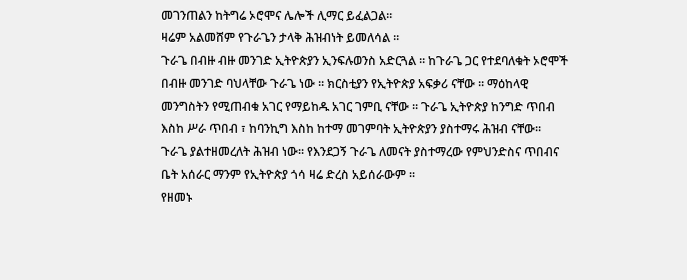መገንጠልን ከትግሬ ኦሮሞና ሌሎች ሊማር ይፈልጋል።
ዛሬም አልመሸም የጉራጌን ታላቅ ሕዝብነት ይመለሳል ።
ጉራጌ በብዙ ብዙ መንገድ ኢትዮጵያን ኢንፍሉወንስ አድርጓል ። ከጉራጌ ጋር የተደባለቁት ኦሮሞች በብዙ መንገድ ባህላቸው ጉራጌ ነው ። ክርስቲያን የኢትዮጵያ አፍቃሪ ናቸው ። ማዕከላዊ መንግስትን የሚጠብቁ አገር የማይከዱ አገር ገምቢ ናቸው ። ጉራጌ ኢትዮጵያ ከንግድ ጥበብ እስከ ሥራ ጥበብ ፣ ከባንኪግ እስከ ከተማ መገምባት ኢትዮጵያን ያስተማሩ ሕዝብ ናቸው። ጉራጌ ያልተዘመረለት ሕዝብ ነው። የእንደጋኝ ጉራጌ ለመናት ያስተማረው የምህንድስና ጥበብና ቤት አሰራር ማንም የኢትዮጵያ ጎሳ ዛሬ ድረስ አይሰራውም ።
የዘመኑ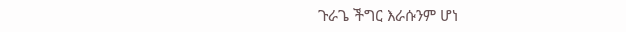ጉራጌ ችግር እራሱንም ሆነ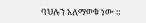ባህሉን አለማወቁ ነው ።